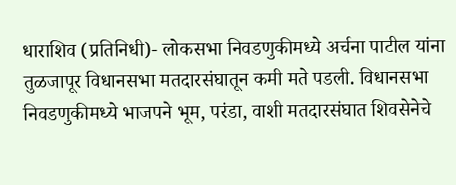धाराशिव (प्रतिनिधी)- लोकसभा निवडणुकीमध्ये अर्चना पाटील यांना तुळजापूर विधानसभा मतदारसंघातून कमी मते पडली. विधानसभा निवडणुकीमध्ये भाजपने भूम, परंडा, वाशी मतदारसंघात शिवसेनेचे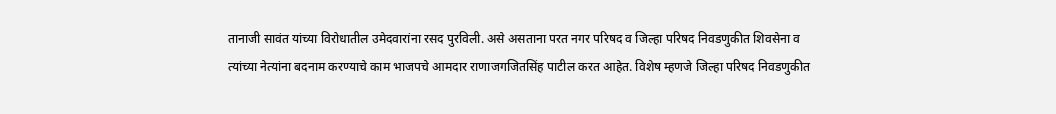तानाजी सावंत यांच्या विरोधातील उमेदवारांना रसद पुरविली. असे असताना परत नगर परिषद व जिल्हा परिषद निवडणुकीत शिवसेना व त्यांच्या नेत्यांना बदनाम करण्याचे काम भाजपचे आमदार राणाजगजितसिंह पाटील करत आहेत. विशेष म्हणजे जिल्हा परिषद निवडणुकीत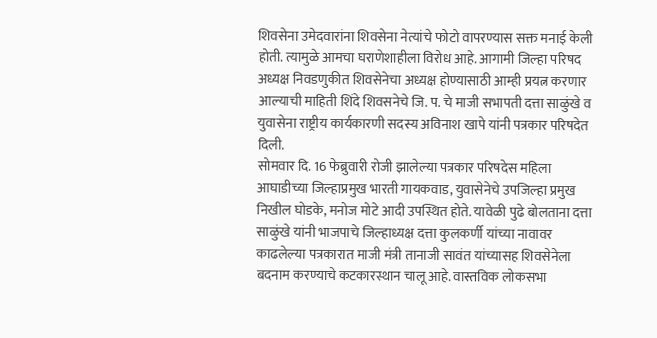शिवसेना उमेदवारांना शिवसेना नेत्यांचे फोटो वापरण्यास सक्त मनाई केली होती. त्यामुळे आमचा घराणेशाहीला विरोध आहे. आगामी जिल्हा परिषद अध्यक्ष निवडणुकीत शिवसेनेचा अध्यक्ष होण्यासाठी आम्ही प्रयत्न करणार आल्याची माहिती शिंदे शिवसनेचे जि. प. चे माजी सभापती दत्ता साळुंखे व युवासेना राष्ट्रीय कार्यकारणी सदस्य अविनाश खापे यांनी पत्रकार परिषदेत दिली.
सोमवार दि. 16 फेब्रुवारी रोजी झालेल्या पत्रकार परिषदेस महिला आघाडीच्या जिल्हाप्रमुख भारती गायकवाड, युवासेनेचे उपजिल्हा प्रमुख निखील घोडके, मनोज मोटे आदी उपस्थित होते. यावेळी पुढे बोलताना दत्ता साळुंखे यांनी भाजपाचे जिल्हाध्यक्ष दत्ता कुलकर्णी यांच्या नावावर काढलेल्या पत्रकारात माजी मंत्री तानाजी सावंत यांच्यासह शिवसेनेला बदनाम करण्याचे कटकारस्थान चालू आहे. वास्तविक लोकसभा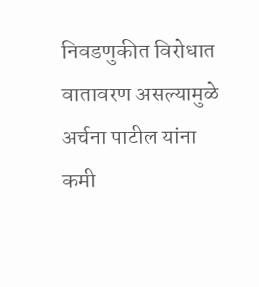निवडणुकीत विरोधात वातावरण असल्यामुळे अर्चना पाटील यांना कमी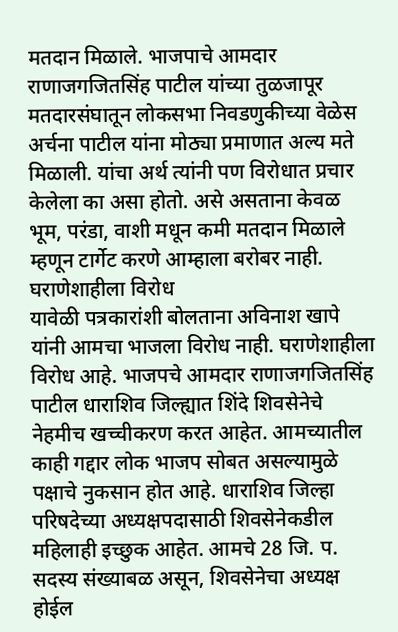मतदान मिळाले. भाजपाचे आमदार राणाजगजितसिंह पाटील यांच्या तुळजापूर मतदारसंघातून लोकसभा निवडणुकीच्या वेळेस अर्चना पाटील यांना मोठ्या प्रमाणात अल्य मते मिळाली. यांचा अर्थ त्यांनी पण विरोधात प्रचार केलेला का असा होतो. असे असताना केवळ भूम, परंडा, वाशी मधून कमी मतदान मिळाले म्हणून टार्गेट करणे आम्हाला बरोबर नाही.
घराणेशाहीला विरोध
यावेळी पत्रकारांशी बोलताना अविनाश खापे यांनी आमचा भाजला विरोध नाही. घराणेशाहीला विरोध आहे. भाजपचे आमदार राणाजगजितसिंह पाटील धाराशिव जिल्ह्यात शिंदे शिवसेनेचे नेहमीच खच्चीकरण करत आहेत. आमच्यातील काही गद्दार लोक भाजप सोबत असल्यामुळे पक्षाचे नुकसान होत आहे. धाराशिव जिल्हा परिषदेच्या अध्यक्षपदासाठी शिवसेनेकडील महिलाही इच्छुक आहेत. आमचे 28 जि. प. सदस्य संख्याबळ असून, शिवसेनेचा अध्यक्ष होईल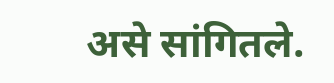असे सांगितले.